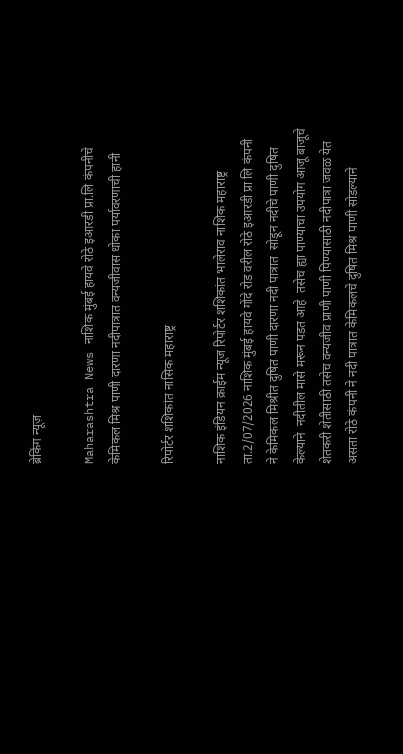ब्रेकिंग न्यूज़

Maharashtra News नाशिक मुंबई हायवे रोठे इआरडी प्रा.लि कंपनीचे केमिकल मिश्र पाणी दारणा नदीपात्रात वन्यजीवास धोका पर्यावरणाची हानी

रिपोर्टर शशिकांत नासिक महाराष्ट्र

नाशिक इंडियन क्राईम न्यूज रिपोर्टर शशिकांत भालेराव नाशिक महाराष्ट्र ता.2/07/2026 नाशिक मुंबई हायवे गोंदे रोड वरील रोठे इआरडी प्रा लि कंपनी  ने केमिकल मिश्रीत दुषित पाणी दारणा नदी पात्रात  सोडून नदीचे पाणी दुषित केल्याने  नदीतील मासे मरून पडत आहे  तसेच ह्या पाण्याचा उपयोग आजू बाजूचे शेतकरी शेतीसाठी तसेच वन्यजीव प्राणी पाणी पिण्यासाठी नदीपात्रा जवळ येत असता रोठे कंपनी ने नदी पात्रात केमिकलचे दुषित मिश्र पाणी सोडल्याने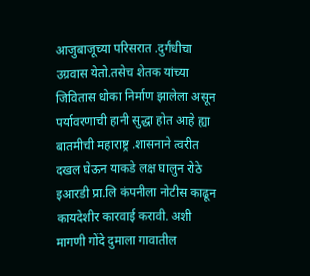आजुबाजूच्या परिसरात .दुर्गंधीचा उग्रवास येतो.तसेच शेतक यांच्या जिवितास धोका निर्माण झालेला असून पर्यावरणाची हानी सुद्धा होत आहे ह्या बातमीची महाराष्ट्र .शासनाने त्वरीत दखल घेऊन याकडे लक्ष घालुन रोठे इआरडी प्रा.लि कंपनीला नोटीस काढून कायदेशीर कारवाई करावी. अशी मागणी गोंदे दुमाला गावातील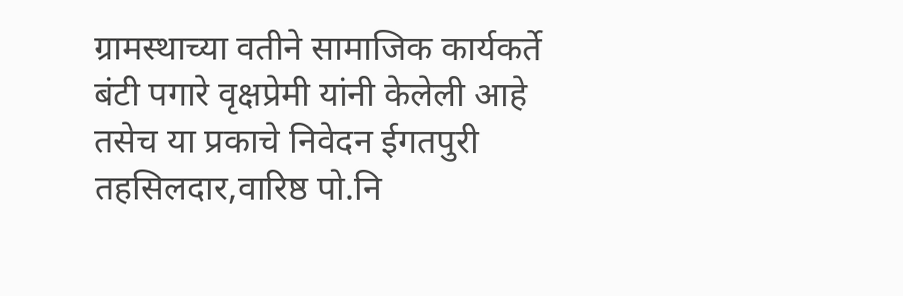ग्रामस्थाच्या वतीने सामाजिक कार्यकर्ते बंटी पगारे वृक्षप्रेमी यांनी केलेली आहे तसेच या प्रकाचे निवेदन ईगतपुरी तहसिलदार,वारिष्ठ पो.नि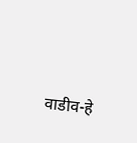वाडीव-हे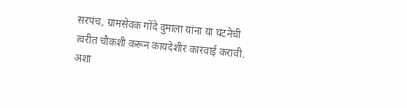सरपंच, ग्रामसेवक गोंदे दुमाला यांना या घटनेची त्वरीत चौकशी करून कायदेशीर कारवाई करावी. अशा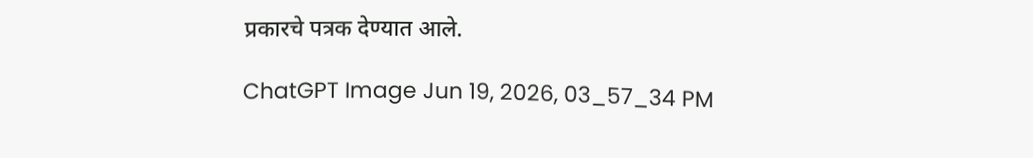प्रकारचे पत्रक देण्यात आले.

ChatGPT Image Jun 19, 2026, 03_57_34 PM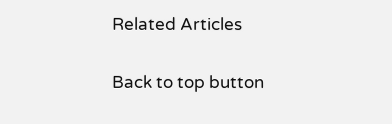Related Articles

Back to top button